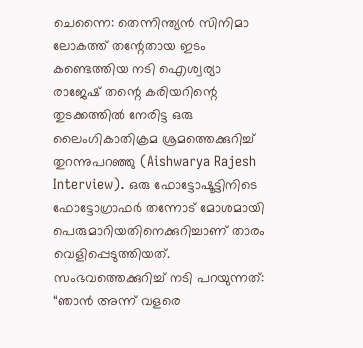ചെന്നൈ: തെന്നിന്ത്യൻ സിനിമാ ലോകത്ത് തന്റേതായ ഇടം കണ്ടെത്തിയ നടി ഐശ്വര്യാ രാജേഷ് തന്റെ കരിയറിന്റെ തുടക്കത്തിൽ നേരിട്ട ഒരു ലൈംഗികാതിക്രമ ശ്രമത്തെക്കുറിച്ച് തുറന്നുപറഞ്ഞു (Aishwarya Rajesh Interview). ഒരു ഫോട്ടോഷൂട്ടിനിടെ ഫോട്ടോഗ്രാഫർ തന്നോട് മോശമായി പെരുമാറിയതിനെക്കുറിച്ചാണ് താരം വെളിപ്പെടുത്തിയത്.
സംഭവത്തെക്കുറിച്ച് നടി പറയുന്നത്:
“ഞാൻ അന്ന് വളരെ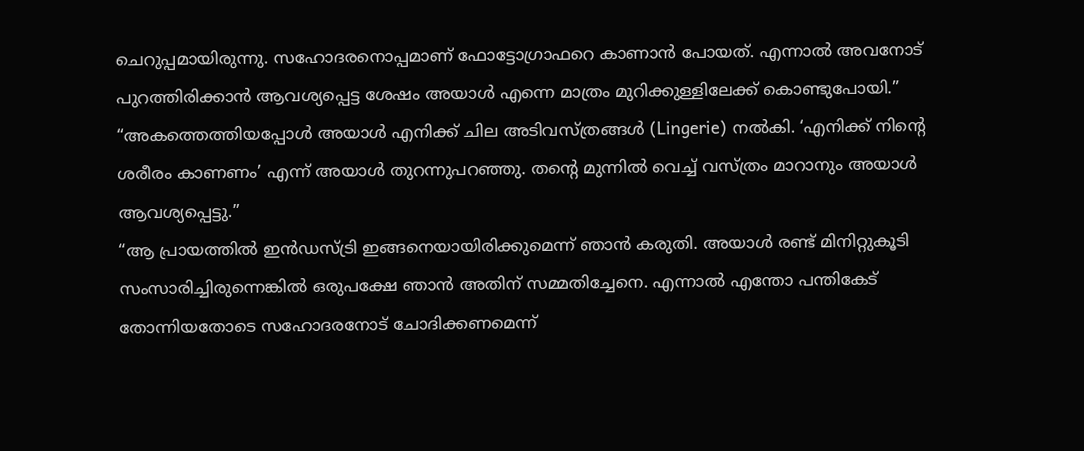ചെറുപ്പമായിരുന്നു. സഹോദരനൊപ്പമാണ് ഫോട്ടോഗ്രാഫറെ കാണാൻ പോയത്. എന്നാൽ അവനോട് പുറത്തിരിക്കാൻ ആവശ്യപ്പെട്ട ശേഷം അയാൾ എന്നെ മാത്രം മുറിക്കുള്ളിലേക്ക് കൊണ്ടുപോയി.”
“അകത്തെത്തിയപ്പോൾ അയാൾ എനിക്ക് ചില അടിവസ്ത്രങ്ങൾ (Lingerie) നൽകി. ‘എനിക്ക് നിന്റെ ശരീരം കാണണം’ എന്ന് അയാൾ തുറന്നുപറഞ്ഞു. തന്റെ മുന്നിൽ വെച്ച് വസ്ത്രം മാറാനും അയാൾ ആവശ്യപ്പെട്ടു.”
“ആ പ്രായത്തിൽ ഇൻഡസ്ട്രി ഇങ്ങനെയായിരിക്കുമെന്ന് ഞാൻ കരുതി. അയാൾ രണ്ട് മിനിറ്റുകൂടി സംസാരിച്ചിരുന്നെങ്കിൽ ഒരുപക്ഷേ ഞാൻ അതിന് സമ്മതിച്ചേനെ. എന്നാൽ എന്തോ പന്തികേട് തോന്നിയതോടെ സഹോദരനോട് ചോദിക്കണമെന്ന്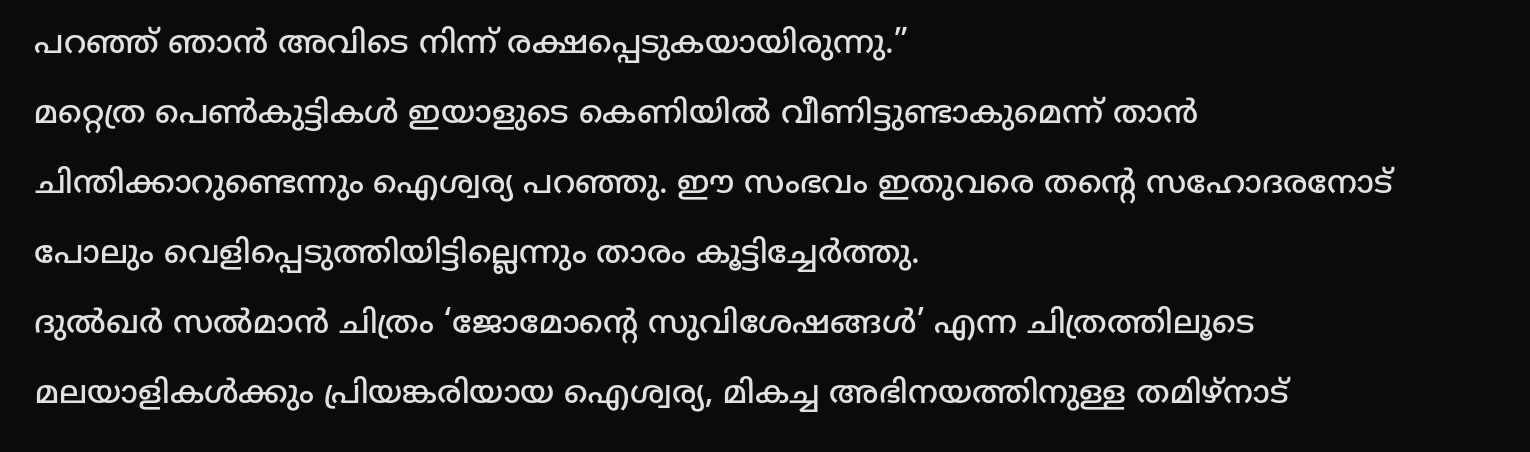പറഞ്ഞ് ഞാൻ അവിടെ നിന്ന് രക്ഷപ്പെടുകയായിരുന്നു.”
മറ്റെത്ര പെൺകുട്ടികൾ ഇയാളുടെ കെണിയിൽ വീണിട്ടുണ്ടാകുമെന്ന് താൻ ചിന്തിക്കാറുണ്ടെന്നും ഐശ്വര്യ പറഞ്ഞു. ഈ സംഭവം ഇതുവരെ തന്റെ സഹോദരനോട് പോലും വെളിപ്പെടുത്തിയിട്ടില്ലെന്നും താരം കൂട്ടിച്ചേർത്തു.
ദുൽഖർ സൽമാൻ ചിത്രം ‘ജോമോന്റെ സുവിശേഷങ്ങൾ’ എന്ന ചിത്രത്തിലൂടെ മലയാളികൾക്കും പ്രിയങ്കരിയായ ഐശ്വര്യ, മികച്ച അഭിനയത്തിനുള്ള തമിഴ്നാട്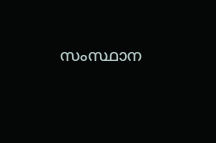സംസ്ഥാന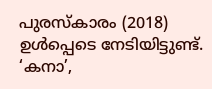പുരസ്കാരം (2018) ഉൾപ്പെടെ നേടിയിട്ടുണ്ട്. ‘കനാ’,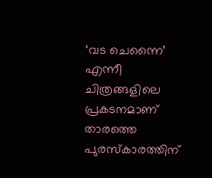‘വട ചെന്നൈ’ എന്നീ ചിത്രങ്ങളിലെ പ്രകടനമാണ് താരത്തെ പുരസ്കാരത്തിന്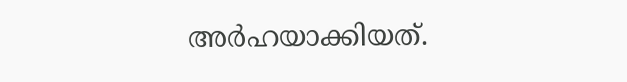അർഹയാക്കിയത്.